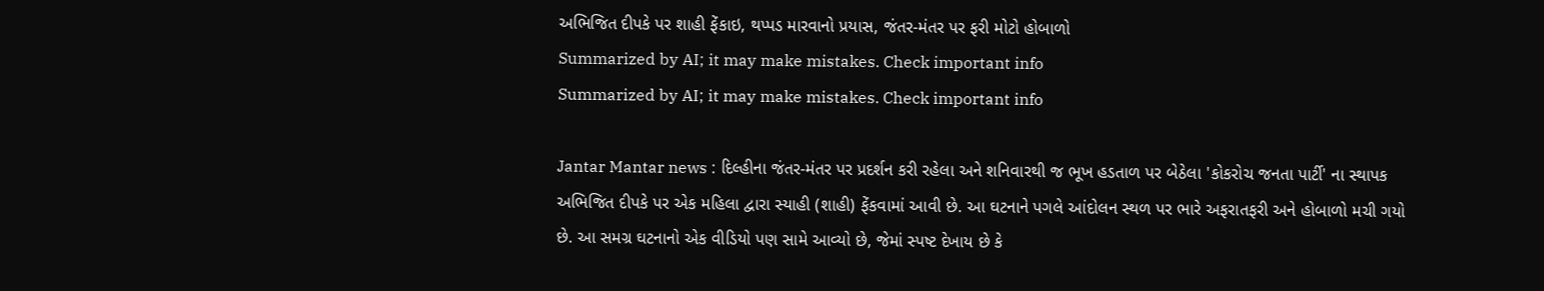અભિજિત દીપકે પર શાહી ફેંકાઇ, થપ્પડ મારવાનો પ્રયાસ, જંતર-મંતર પર ફરી મોટો હોબાળો
Summarized by AI; it may make mistakes. Check important info
Summarized by AI; it may make mistakes. Check important info

Jantar Mantar news : દિલ્હીના જંતર-મંતર પર પ્રદર્શન કરી રહેલા અને શનિવારથી જ ભૂખ હડતાળ પર બેઠેલા 'કોકરોચ જનતા પાર્ટી' ના સ્થાપક અભિજિત દીપકે પર એક મહિલા દ્વારા સ્યાહી (શાહી) ફેંકવામાં આવી છે. આ ઘટનાને પગલે આંદોલન સ્થળ પર ભારે અફરાતફરી અને હોબાળો મચી ગયો છે. આ સમગ્ર ઘટનાનો એક વીડિયો પણ સામે આવ્યો છે, જેમાં સ્પષ્ટ દેખાય છે કે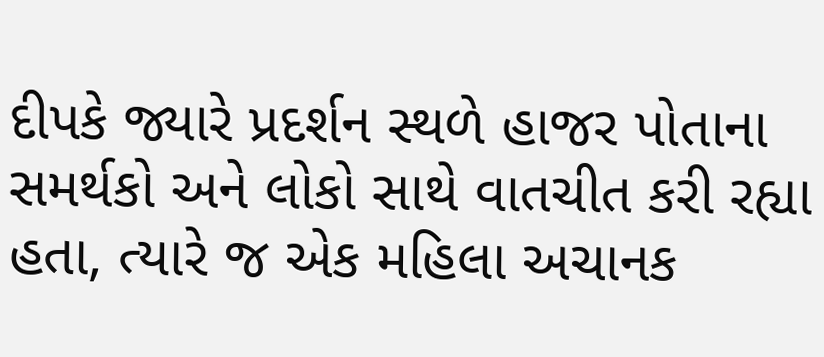દીપકે જ્યારે પ્રદર્શન સ્થળે હાજર પોતાના સમર્થકો અને લોકો સાથે વાતચીત કરી રહ્યા હતા, ત્યારે જ એક મહિલા અચાનક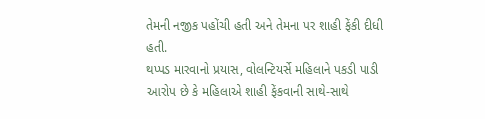તેમની નજીક પહોંચી હતી અને તેમના પર શાહી ફેંકી દીધી હતી.
થપ્પડ મારવાનો પ્રયાસ, વોલન્ટિયર્સે મહિલાને પકડી પાડી
આરોપ છે કે મહિલાએ શાહી ફેંકવાની સાથે-સાથે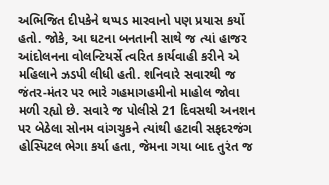અભિજિત દીપકેને થપ્પડ મારવાનો પણ પ્રયાસ કર્યો હતો. જોકે, આ ઘટના બનતાની સાથે જ ત્યાં હાજર આંદોલનના વોલન્ટિયર્સે ત્વરિત કાર્યવાહી કરીને એ મહિલાને ઝડપી લીધી હતી. શનિવારે સવારથી જ જંતર-મંતર પર ભારે ગહમાગહમીનો માહોલ જોવા મળી રહ્યો છે. સવારે જ પોલીસે 21 દિવસથી અનશન પર બેઠેલા સોનમ વાંગચુકને ત્યાંથી હટાવી સફદરજંગ હોસ્પિટલ ભેગા કર્યા હતા, જેમના ગયા બાદ તુરંત જ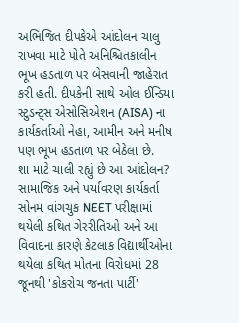અભિજિત દીપકેએ આંદોલન ચાલુ રાખવા માટે પોતે અનિશ્ચિતકાલીન ભૂખ હડતાળ પર બેસવાની જાહેરાત કરી હતી. દીપકેની સાથે ઓલ ઈન્ડિયા સ્ટુડન્ટ્સ એસોસિએશન (AISA) ના કાર્યકર્તાઓ નેહા, આમીન અને મનીષ પણ ભૂખ હડતાળ પર બેઠેલા છે.
શા માટે ચાલી રહ્યું છે આ આંદોલન?
સામાજિક અને પર્યાવરણ કાર્યકર્તા સોનમ વાંગચુક NEET પરીક્ષામાં થયેલી કથિત ગેરરીતિઓ અને આ વિવાદના કારણે કેટલાક વિદ્યાર્થીઓના થયેલા કથિત મોતના વિરોધમાં 28 જૂનથી 'કોકરોચ જનતા પાર્ટી'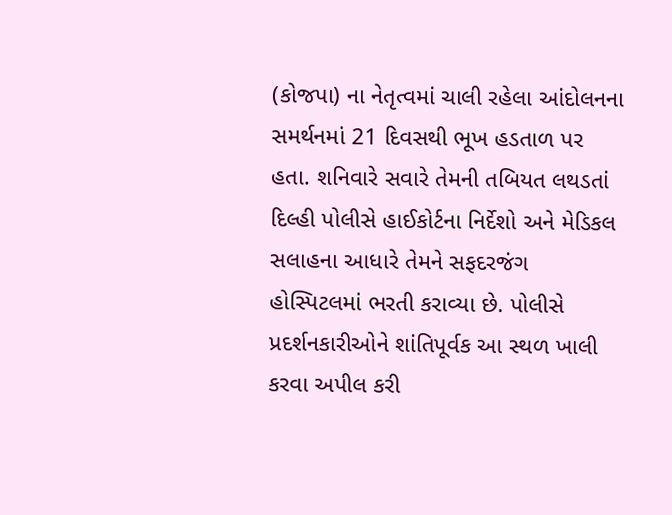(કોજપા) ના નેતૃત્વમાં ચાલી રહેલા આંદોલનના સમર્થનમાં 21 દિવસથી ભૂખ હડતાળ પર હતા. શનિવારે સવારે તેમની તબિયત લથડતાં દિલ્હી પોલીસે હાઈકોર્ટના નિર્દેશો અને મેડિકલ સલાહના આધારે તેમને સફદરજંગ હોસ્પિટલમાં ભરતી કરાવ્યા છે. પોલીસે પ્રદર્શનકારીઓને શાંતિપૂર્વક આ સ્થળ ખાલી કરવા અપીલ કરી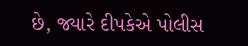છે, જ્યારે દીપકેએ પોલીસ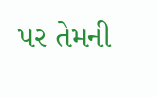પર તેમની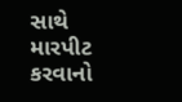સાથે મારપીટ કરવાનો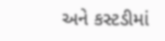અને કસ્ટડીમાં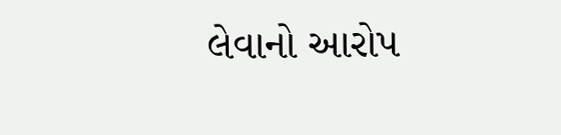લેવાનો આરોપ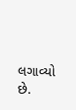લગાવ્યો છે.